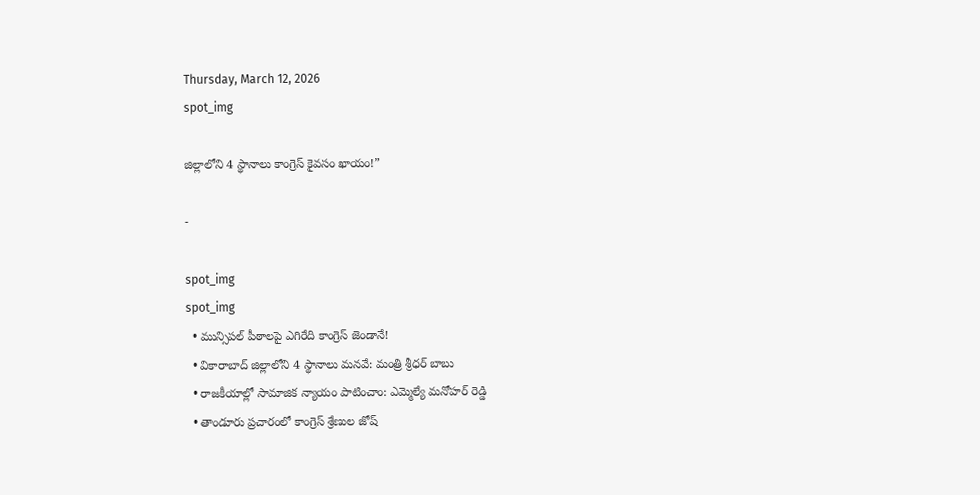Thursday, March 12, 2026
spot_img

జిల్లాలోని 4 స్థానాలు కాంగ్రెస్ కైవసం ఖాయం!”

-

spot_img
spot_img
  • మున్సిపల్ పీఠాలపై ఎగిరేది కాంగ్రెస్ జెండానే!
  • వికారాబాద్ జిల్లాలోని 4 స్థానాలు మనవే: మంత్రి శ్రీధర్ బాబు
  • రాజకీయాల్లో సామాజిక న్యాయం పాటించాం: ఎమ్మెల్యే మనోహర్ రెడ్డి
  • తాండూరు ప్రచారంలో కాంగ్రెస్ శ్రేణుల జోష్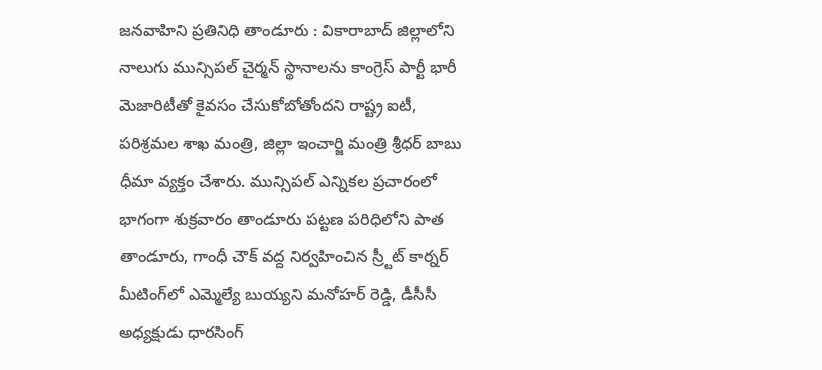జనవాహిని ప్రతినిధి తాండూరు : వికారాబాద్ జిల్లాలోని నాలుగు మున్సిపల్ చైర్మన్ స్థానాలను కాంగ్రెస్ పార్టీ భారీ మెజారిటీతో కైవసం చేసుకోబోతోందని రాష్ట్ర ఐటీ, పరిశ్రమల శాఖ మంత్రి, జిల్లా ఇంచార్జి మంత్రి శ్రీధర్ బాబు ధీమా వ్యక్తం చేశారు. మున్సిపల్ ఎన్నికల ప్రచారంలో భాగంగా శుక్రవారం తాండూరు పట్టణ పరిధిలోని పాత తాండూరు, గాంధీ చౌక్ వద్ద నిర్వహించిన స్ర్టీట్ కార్నర్ మీటింగ్‌లో ఎమ్మెల్యే బుయ్యని మనోహర్ రెడ్డి, డీసీసీ అధ్యక్షుడు ధారసింగ్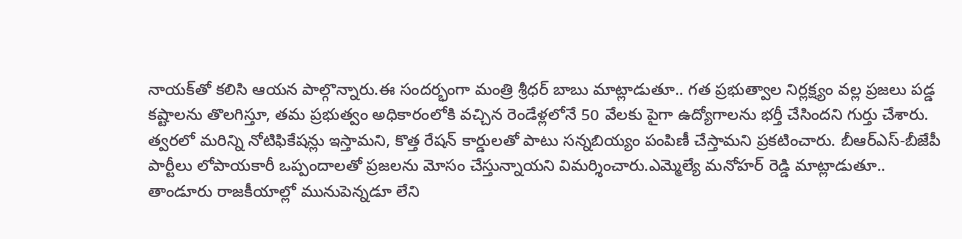నాయక్‌తో కలిసి ఆయన పాల్గొన్నారు.ఈ సందర్భంగా మంత్రి శ్రీధర్ బాబు మాట్లాడుతూ.. గత ప్రభుత్వాల నిర్లక్ష్యం వల్ల ప్రజలు పడ్డ కష్టాలను తొలగిస్తూ, తమ ప్రభుత్వం అధికారంలోకి వచ్చిన రెండేళ్లలోనే 50 వేలకు పైగా ఉద్యోగాలను భర్తీ చేసిందని గుర్తు చేశారు. త్వరలో మరిన్ని నోటిఫికేషన్లు ఇస్తామని, కొత్త రేషన్ కార్డులతో పాటు సన్నబియ్యం పంపిణీ చేస్తామని ప్రకటించారు. బీఆర్ఎస్-బీజేపీ పార్టీలు లోపాయకారీ ఒప్పందాలతో ప్రజలను మోసం చేస్తున్నాయని విమర్శించారు.ఎమ్మెల్యే మనోహర్ రెడ్డి మాట్లాడుతూ.. తాండూరు రాజకీయాల్లో మునుపెన్నడూ లేని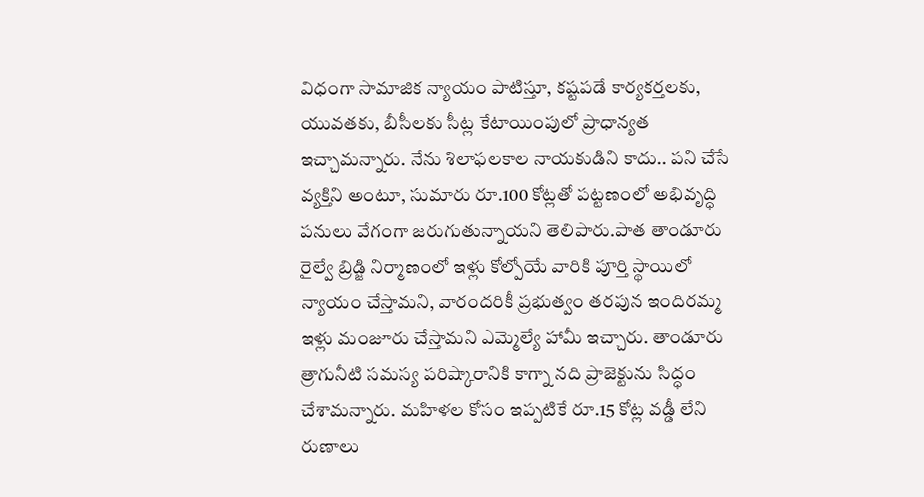విధంగా సామాజిక న్యాయం పాటిస్తూ, కష్టపడే కార్యకర్తలకు, యువతకు, బీసీలకు సీట్ల కేటాయింపులో ప్రాధాన్యత ఇచ్చామన్నారు. నేను శిలాఫలకాల నాయకుడిని కాదు.. పని చేసే వ్యక్తిని అంటూ, సుమారు రూ.100 కోట్లతో పట్టణంలో అభివృద్ధి పనులు వేగంగా జరుగుతున్నాయని తెలిపారు.పాత తాండూరు రైల్వే బ్రిడ్జి నిర్మాణంలో ఇళ్లు కోల్పోయే వారికి పూర్తి స్థాయిలో న్యాయం చేస్తామని, వారందరికీ ప్రభుత్వం తరపున ఇందిరమ్మ ఇళ్లు మంజూరు చేస్తామని ఎమ్మెల్యే హామీ ఇచ్చారు. తాండూరు త్రాగునీటి సమస్య పరిష్కారానికి కాగ్నా నది ప్రాజెక్టును సిద్ధం చేశామన్నారు. మహిళల కోసం ఇప్పటికే రూ.15 కోట్ల వడ్డీ లేని రుణాలు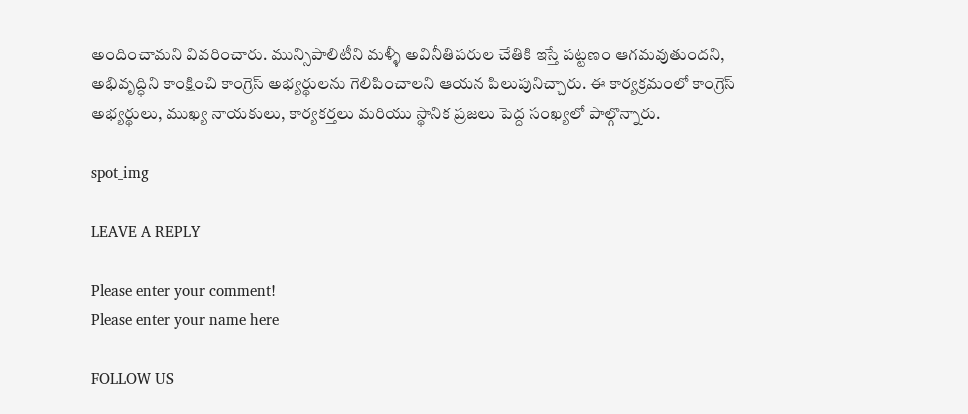అందించామని వివరించారు. మున్సిపాలిటీని మళ్ళీ అవినీతిపరుల చేతికి ఇస్తే పట్టణం ఆగమవుతుందని, అభివృద్ధిని కాంక్షించి కాంగ్రెస్ అభ్యర్థులను గెలిపించాలని ఆయన పిలుపునిచ్చారు. ఈ కార్యక్రమంలో కాంగ్రెస్ అభ్యర్థులు, ముఖ్య నాయకులు, కార్యకర్తలు మరియు స్థానిక ప్రజలు పెద్ద సంఖ్యలో పాల్గొన్నారు.

spot_img

LEAVE A REPLY

Please enter your comment!
Please enter your name here

FOLLOW US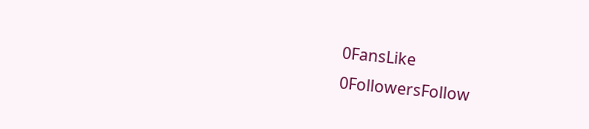0FansLike
0FollowersFollow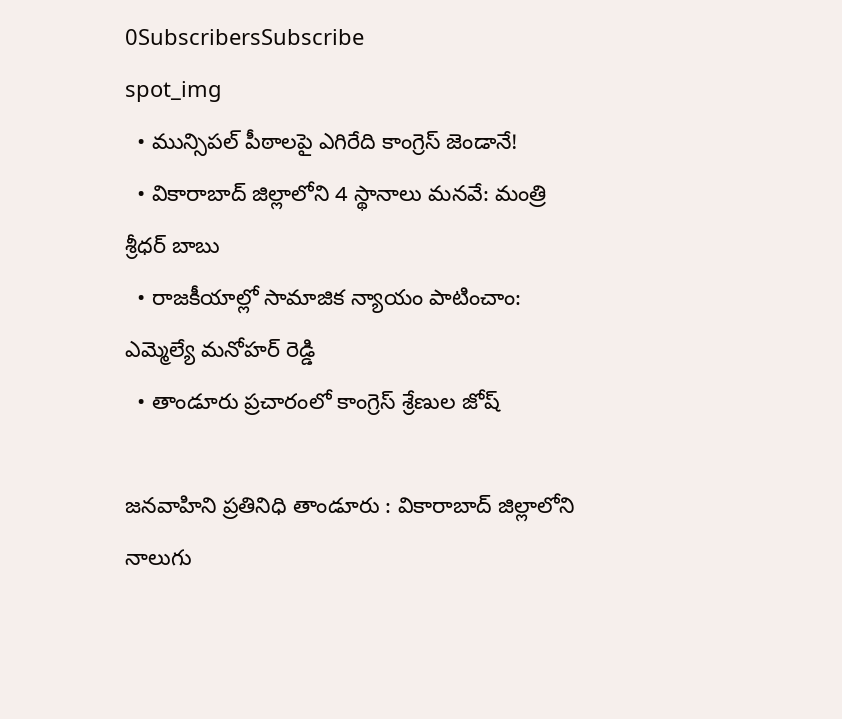0SubscribersSubscribe
spot_img
  • మున్సిపల్ పీఠాలపై ఎగిరేది కాంగ్రెస్ జెండానే!
  • వికారాబాద్ జిల్లాలోని 4 స్థానాలు మనవే: మంత్రి శ్రీధర్ బాబు
  • రాజకీయాల్లో సామాజిక న్యాయం పాటించాం: ఎమ్మెల్యే మనోహర్ రెడ్డి
  • తాండూరు ప్రచారంలో కాంగ్రెస్ శ్రేణుల జోష్

జనవాహిని ప్రతినిధి తాండూరు : వికారాబాద్ జిల్లాలోని నాలుగు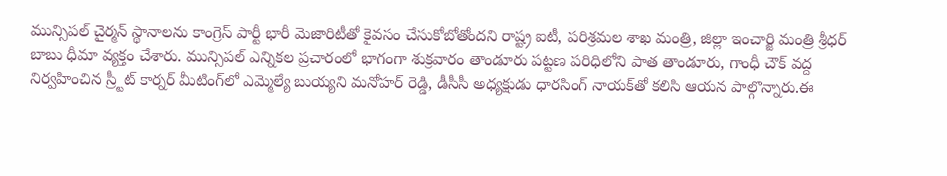మున్సిపల్ చైర్మన్ స్థానాలను కాంగ్రెస్ పార్టీ భారీ మెజారిటీతో కైవసం చేసుకోబోతోందని రాష్ట్ర ఐటీ, పరిశ్రమల శాఖ మంత్రి, జిల్లా ఇంచార్జి మంత్రి శ్రీధర్ బాబు ధీమా వ్యక్తం చేశారు. మున్సిపల్ ఎన్నికల ప్రచారంలో భాగంగా శుక్రవారం తాండూరు పట్టణ పరిధిలోని పాత తాండూరు, గాంధీ చౌక్ వద్ద నిర్వహించిన స్ర్టీట్ కార్నర్ మీటింగ్‌లో ఎమ్మెల్యే బుయ్యని మనోహర్ రెడ్డి, డీసీసీ అధ్యక్షుడు ధారసింగ్ నాయక్‌తో కలిసి ఆయన పాల్గొన్నారు.ఈ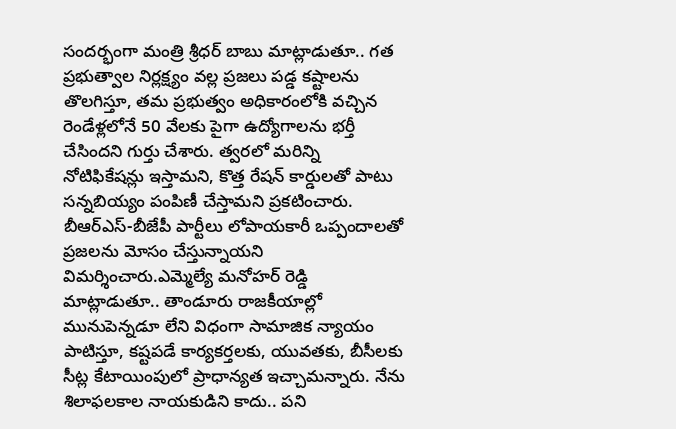సందర్భంగా మంత్రి శ్రీధర్ బాబు మాట్లాడుతూ.. గత ప్రభుత్వాల నిర్లక్ష్యం వల్ల ప్రజలు పడ్డ కష్టాలను తొలగిస్తూ, తమ ప్రభుత్వం అధికారంలోకి వచ్చిన రెండేళ్లలోనే 50 వేలకు పైగా ఉద్యోగాలను భర్తీ చేసిందని గుర్తు చేశారు. త్వరలో మరిన్ని నోటిఫికేషన్లు ఇస్తామని, కొత్త రేషన్ కార్డులతో పాటు సన్నబియ్యం పంపిణీ చేస్తామని ప్రకటించారు. బీఆర్ఎస్-బీజేపీ పార్టీలు లోపాయకారీ ఒప్పందాలతో ప్రజలను మోసం చేస్తున్నాయని విమర్శించారు.ఎమ్మెల్యే మనోహర్ రెడ్డి మాట్లాడుతూ.. తాండూరు రాజకీయాల్లో మునుపెన్నడూ లేని విధంగా సామాజిక న్యాయం పాటిస్తూ, కష్టపడే కార్యకర్తలకు, యువతకు, బీసీలకు సీట్ల కేటాయింపులో ప్రాధాన్యత ఇచ్చామన్నారు. నేను శిలాఫలకాల నాయకుడిని కాదు.. పని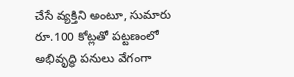చేసే వ్యక్తిని అంటూ, సుమారు రూ.100 కోట్లతో పట్టణంలో అభివృద్ధి పనులు వేగంగా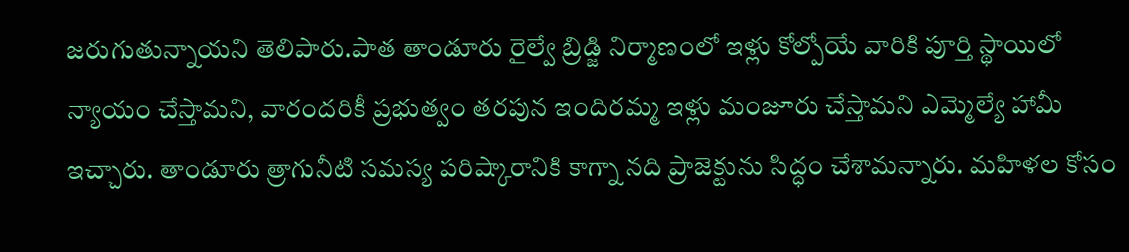జరుగుతున్నాయని తెలిపారు.పాత తాండూరు రైల్వే బ్రిడ్జి నిర్మాణంలో ఇళ్లు కోల్పోయే వారికి పూర్తి స్థాయిలో న్యాయం చేస్తామని, వారందరికీ ప్రభుత్వం తరపున ఇందిరమ్మ ఇళ్లు మంజూరు చేస్తామని ఎమ్మెల్యే హామీ ఇచ్చారు. తాండూరు త్రాగునీటి సమస్య పరిష్కారానికి కాగ్నా నది ప్రాజెక్టును సిద్ధం చేశామన్నారు. మహిళల కోసం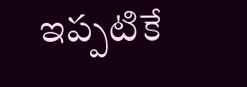ఇప్పటికే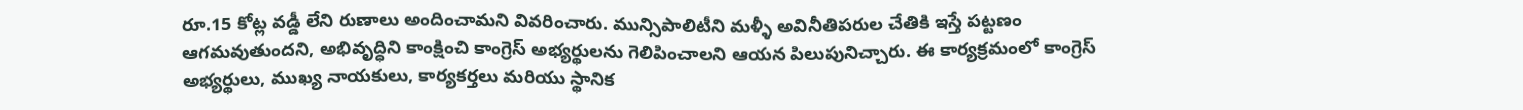రూ.15 కోట్ల వడ్డీ లేని రుణాలు అందించామని వివరించారు. మున్సిపాలిటీని మళ్ళీ అవినీతిపరుల చేతికి ఇస్తే పట్టణం ఆగమవుతుందని, అభివృద్ధిని కాంక్షించి కాంగ్రెస్ అభ్యర్థులను గెలిపించాలని ఆయన పిలుపునిచ్చారు. ఈ కార్యక్రమంలో కాంగ్రెస్ అభ్యర్థులు, ముఖ్య నాయకులు, కార్యకర్తలు మరియు స్థానిక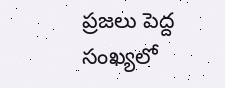ప్రజలు పెద్ద సంఖ్యలో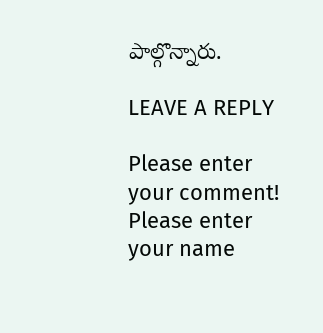పాల్గొన్నారు.

LEAVE A REPLY

Please enter your comment!
Please enter your name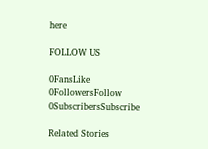here

FOLLOW US

0FansLike
0FollowersFollow
0SubscribersSubscribe

Related Stories